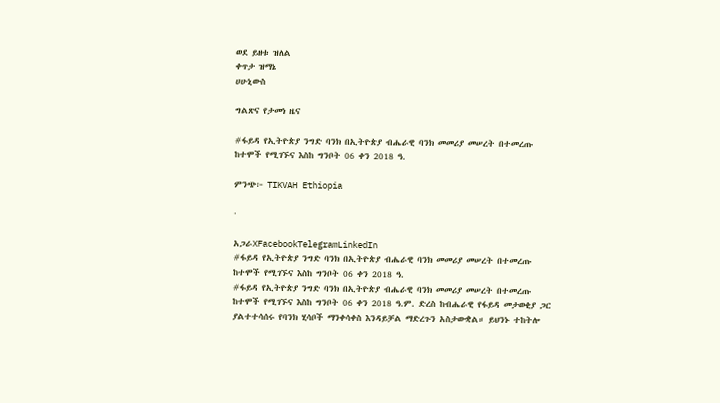ወደ ይዘቱ ዝለል
ቀጥታ ዝማኔ
ሀሁኒውስ

ግልጽና የታመነ ዜና

#ፋይዳ የኢትዮጵያ ንግድ ባንክ በኢትዮጵያ ብሔራዊ ባንክ መመሪያ መሠረት በተመረጡ ከተሞች የሚገኙና እስከ ግንቦት 06 ቀን 2018 ዓ.

ምንጭ፦ TIKVAH Ethiopia

·

አጋራXFacebookTelegramLinkedIn
#ፋይዳ የኢትዮጵያ ንግድ ባንክ በኢትዮጵያ ብሔራዊ ባንክ መመሪያ መሠረት በተመረጡ ከተሞች የሚገኙና እስከ ግንቦት 06 ቀን 2018 ዓ.
#ፋይዳ የኢትዮጵያ ንግድ ባንክ በኢትዮጵያ ብሔራዊ ባንክ መመሪያ መሠረት በተመረጡ ከተሞች የሚገኙና እስከ ግንቦት 06 ቀን 2018 ዓ.ም. ድረስ ከብሔራዊ የፋይዳ መታወቂያ ጋር ያልተተሳሰሩ የባንክ ሂሳቦች ማንቀሳቀስ እንዳይቻል ማድረጉን አስታውቋል። ይህንኑ ተከትሎ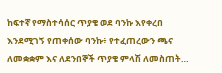ከፍተኛ የማስተሳሰር ጥያቄ ወደ ባንኩ እየቀረበ እንደሚገኝ የጠቀሰው ባንኩ፥ የተፈጠረውን ጫና ለመቋቋም እና ለደንበኞች ጥያቄ ምላሽ ለመስጠት…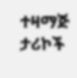ተዛማጅ ታሪኮች